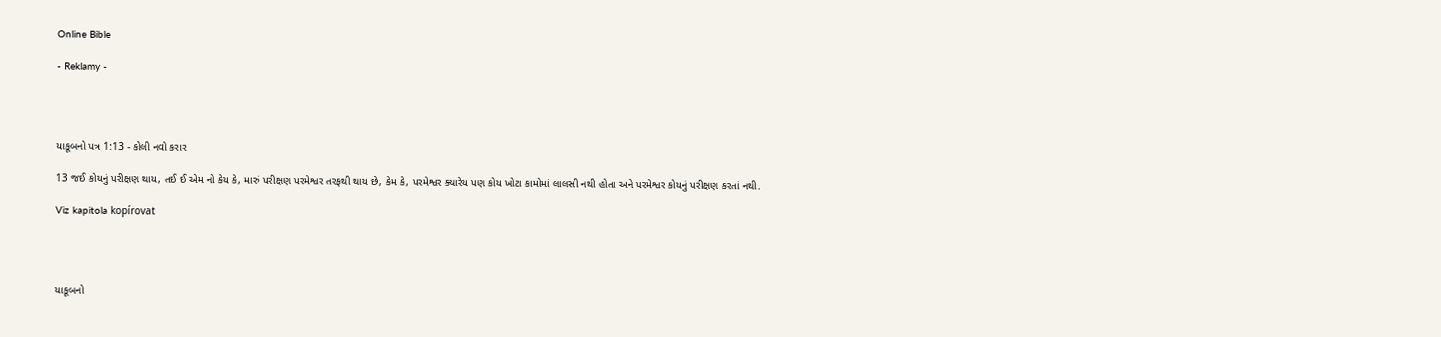Online Bible

- Reklamy -




યાકૂબનો પત્ર 1:13 - કોલી નવો કરાર

13 જઈ કોયનું પરીક્ષણ થાય, તઈ ઈ એમ નો કેય કે, મારું પરીક્ષણ પરમેશ્વર તરફથી થાય છે, કેમ કે, પરમેશ્વર ક્યારેય પણ કોય ખોટા કામોમાં લાલસી નથી હોતા અને પરમેશ્વર કોયનું પરીક્ષણ કરતાં નથી.

Viz kapitola kopírovat




યાકૂબનો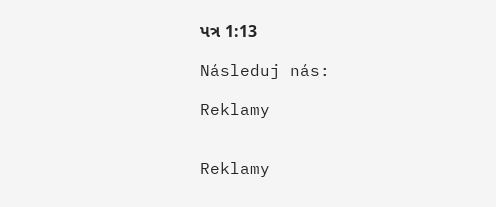પત્ર 1:13

Následuj nás:

Reklamy


Reklamy